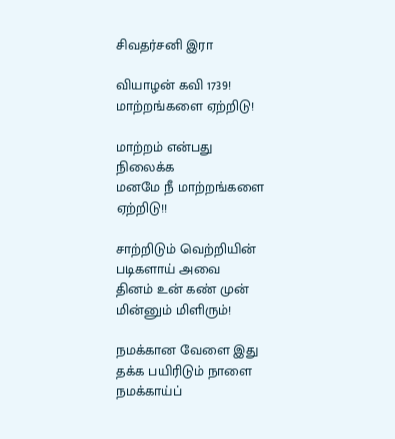சிவதர்சனி இரா

வியாழன் கவி 1739!
மாற்றங்களை ஏற்றிடு!

மாற்றம் என்பது
நிலைக்க
மனமே நீ மாற்றங்களை
ஏற்றிடு!!

சாற்றிடும் வெற்றியின்
படிகளாய் அவை
தினம் உன் கண் முன்
மின்னும் மிளிரும்!

நமக்கான வேளை இது
தக்க பயிரிடும் நாளை
நமக்காய்ப்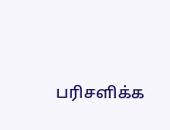பரிசளிக்க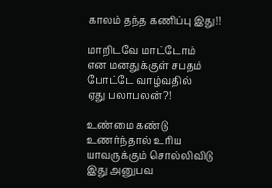காலம் தந்த கணிப்பு இது!!

மாறிடவே மாட்டோம்
என மனதுக்குள் சபதம்
போட்டே வாழ்வதில்
ஏது பலாபலன்?!

உண்மை கண்டு
உணர்ந்தால் உரிய
யாவருக்கும் சொல்லிவிடு
இது அனுபவ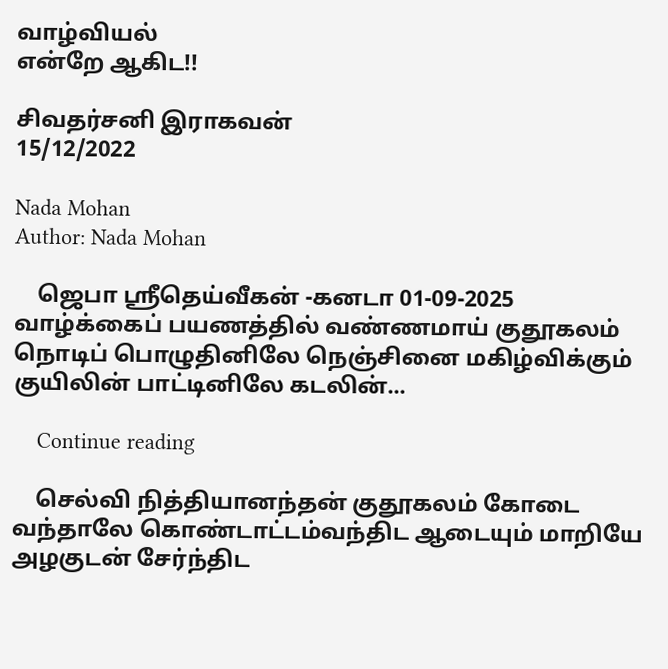வாழ்வியல்
என்றே ஆகிட!!

சிவதர்சனி இராகவன்
15/12/2022

Nada Mohan
Author: Nada Mohan

    ஜெபா ஸ்ரீதெய்வீகன் -கனடா 01-09-2025 வாழ்க்கைப் பயணத்தில் வண்ணமாய் குதூகலம் நொடிப் பொழுதினிலே நெஞ்சினை மகிழ்விக்கும் குயிலின் பாட்டினிலே கடலின்...

    Continue reading

    செல்வி நித்தியானந்தன் குதூகலம் கோடை வந்தாலே கொண்டாட்டம்வந்திட ஆடையும் மாறியே அழகுடன் சேர்ந்திட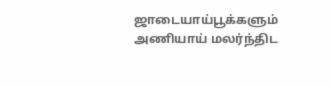ஜாடையாய்பூக்களும் அணியாய் மலர்ந்திட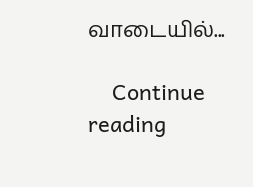வாடையில்...

    Continue reading